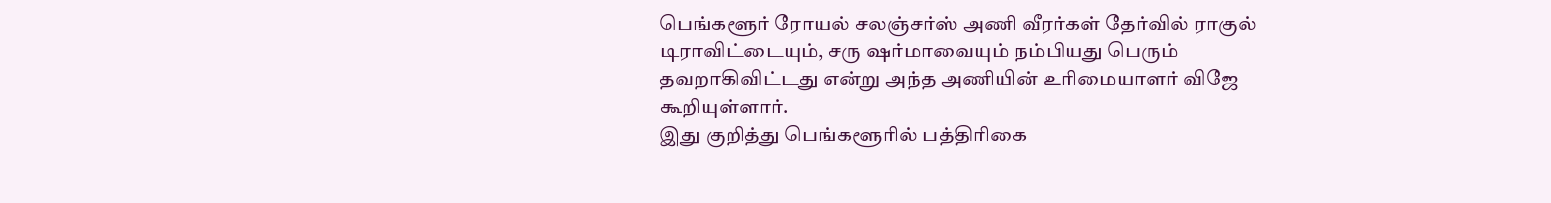பெங்களூர் ரோயல் சலஞ்சர்ஸ் அணி வீரர்கள் தேர்வில் ராகுல் டிராவிட்டையும், சரு ஷர்மாவையும் நம்பியது பெரும் தவறாகிவிட்டது என்று அந்த அணியின் உரிமையாளர் விஜே கூறியுள்ளார்.
இது குறித்து பெங்களூரில் பத்திரிகை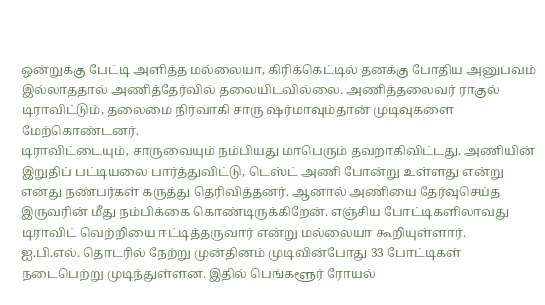ஒன்றுக்கு பேட்டி அளித்த மல்லையா, கிரிக்கெட்டில் தனக்கு போதிய அனுபவம் இல்லாததால் அணித்தேர்வில் தலையிடவில்லை. அணித்தலைவர் ராகுல் டிராவிட்டும், தலைமை நிர்வாகி சாரு ஷர்மாவும்தான் முடிவுகளை மேற்கொண்டனர்.
டிராவிட்டையும், சாருவையும் நம்பியது மாபெரும் தவறாகிவிட்டது. அணியின் இறுதிப் பட்டியலை பார்த்துவிட்டு, டெஸ்ட் அணி போன்று உள்ளது என்று எனது நண்பர்கள் கருத்து தெரிவித்தனர். ஆனால் அணியை தேர்வுசெய்த இருவரின் மீது நம்பிக்கை கொண்டிருக்கிறேன். எஞ்சிய போட்டிகளிலாவது டிராவிட் வெற்றியை ஈட்டித்தருவார் என்று மல்லையா கூறியுள்ளார்.
ஐ.பி.எல். தொடரில் நேற்று முன்தினம் முடிவின்போது 33 போட்டிகள் நடைபெற்று முடிந்துள்ளன. இதில் பெங்களூர் ரோயல்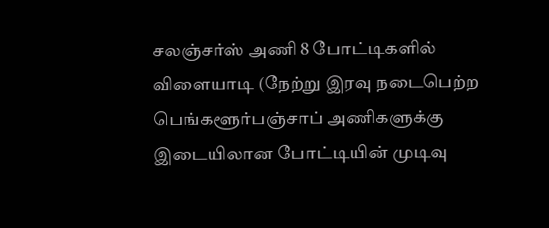சலஞ்சர்ஸ் அணி 8 போட்டிகளில் விளையாடி (நேற்று இரவு நடைபெற்ற பெங்களூர்பஞ்சாப் அணிகளுக்கு இடையிலான போட்டியின் முடிவு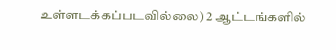உள்ளடக்கப்படவில்லை) 2 ஆட்டங்களில்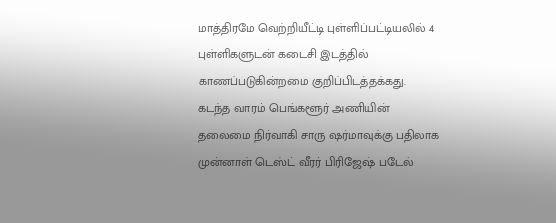மாத்திரமே வெற்றியீட்டி புள்ளிப்பட்டியலில் 4 புள்ளிகளுடன் கடைசி இடத்தில் காணப்படுகின்றமை குறிப்பிடத்தக்கது.
கடந்த வாரம் பெங்களூர் அணியின் தலைமை நிர்வாகி சாரு ஷர்மாவுக்கு பதிலாக முன்னாள் டெஸ்ட் வீரர் பிரிஜேஷ் படேல்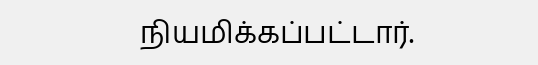நியமிக்கப்பட்டார்.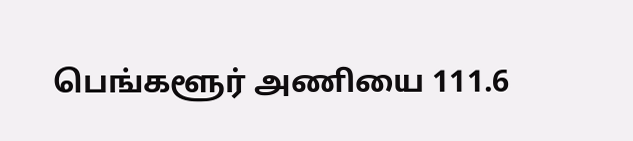பெங்களூர் அணியை 111.6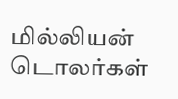மில்லியன் டொலர்கள்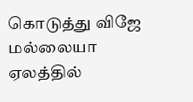கொடுத்து விஜே மல்லையா ஏலத்தில்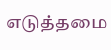எடுத்தமை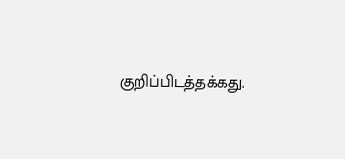குறிப்பிடத்தக்கது.